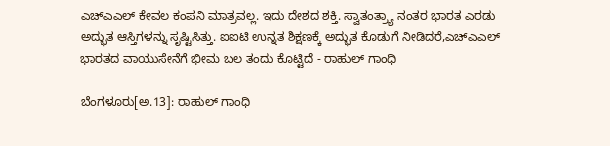ಎಚ್ಎಎಲ್ ಕೇವಲ ಕಂಪನಿ ಮಾತ್ರವಲ್ಲ. ಇದು ದೇಶದ ಶಕ್ತಿ. ಸ್ವಾತಂತ್ರ್ಯಾ ನಂತರ ಭಾರತ ಎರಡು ಅದ್ಭುತ ಆಸ್ತಿಗಳನ್ನು ಸೃಷ್ಟಿಸಿತ್ತು. ಐಐಟಿ ಉನ್ನತ ಶಿಕ್ಷಣಕ್ಕೆ ಅದ್ಭುತ ಕೊಡುಗೆ ನೀಡಿದರೆ,ಎಚ್ಎಎಲ್ ಭಾರತದ ವಾಯುಸೇನೆಗೆ ಭೀಮ ಬಲ ತಂದು ಕೊಟ್ಟಿದೆ - ರಾಹುಲ್ ಗಾಂಧಿ

ಬೆಂಗಳೂರು[ಅ.13]: ರಾಹುಲ್ ಗಾಂಧಿ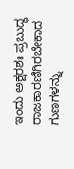ಇಂದು ಅಕ್ಷರಶಃ ಪ್ರಬುದ್ಧ ರಾಜಕಾರಣಿಗಿರಬೇಕಾದ ಗುಣಗಳನ್ನು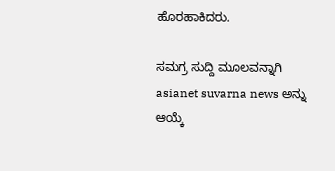ಹೊರಹಾಕಿದರು.

ಸಮಗ್ರ ಸುದ್ದಿ ಮೂಲವನ್ನಾಗಿ asianet suvarna news ಅನ್ನು ಆಯ್ಕೆ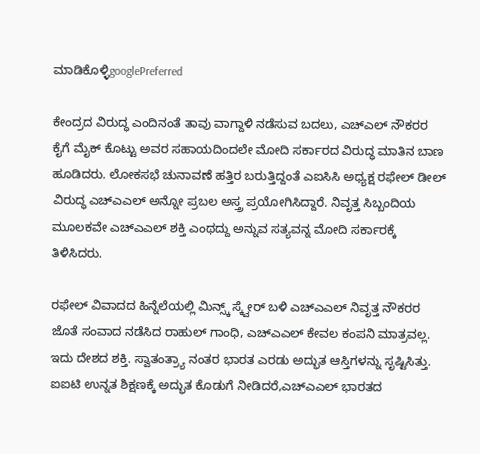ಮಾಡಿಕೊಳ್ಳಿgooglePreferred

ಕೇಂದ್ರದ ವಿರುದ್ಧ ಎಂದಿನಂತೆ ತಾವು ವಾಗ್ದಾಳಿ ನಡೆಸುವ ಬದಲು, ಎಚ್ಎಲ್ ನೌಕರರ ಕೈಗೆ ಮೈಕ್ ಕೊಟ್ಟು ಅವರ ಸಹಾಯದಿಂದಲೇ ಮೋದಿ ಸರ್ಕಾರದ ವಿರುದ್ಧ ಮಾತಿನ ಬಾಣ ಹೂಡಿದರು. ಲೋಕಸಭೆ ಚುನಾವಣೆ ಹತ್ತಿರ ಬರುತ್ತಿದ್ದಂತೆ ಎಐಸಿಸಿ ಅಧ್ಯಕ್ಷ ರಫೇಲ್ ಡೀಲ್ ವಿರುದ್ಧ ಎಚ್ಎಎಲ್ ಅನ್ನೋ ಪ್ರಬಲ ಅಸ್ತ್ರ ಪ್ರಯೋಗಿಸಿದ್ದಾರೆ. ನಿವೃತ್ತ ಸಿಬ್ಬಂದಿಯ ಮೂಲಕವೇ ಎಚ್ಎಎಲ್ ಶಕ್ತಿ ಎಂಥದ್ದು ಅನ್ನುವ ಸತ್ಯವನ್ನ ಮೋದಿ ಸರ್ಕಾರಕ್ಕೆ ತಿಳಿಸಿದರು.

ರಫೇಲ್ ವಿವಾದದ ಹಿನ್ನೆಲೆಯಲ್ಲಿ ಮಿನ್ಸ್ಕ್ ಸ್ಕ್ವೇರ್ ಬಳಿ ಎಚ್ಎಎಲ್ ನಿವೃತ್ತ ನೌಕರರ ಜೊತೆ ಸಂವಾದ ನಡೆಸಿದ ರಾಹುಲ್ ಗಾಂಧಿ, ಎಚ್ಎಎಲ್ ಕೇವಲ ಕಂಪನಿ ಮಾತ್ರವಲ್ಲ. ಇದು ದೇಶದ ಶಕ್ತಿ. ಸ್ವಾತಂತ್ರ್ಯಾ ನಂತರ ಭಾರತ ಎರಡು ಅದ್ಭುತ ಆಸ್ತಿಗಳನ್ನು ಸೃಷ್ಟಿಸಿತ್ತು. ಐಐಟಿ ಉನ್ನತ ಶಿಕ್ಷಣಕ್ಕೆ ಅದ್ಭುತ ಕೊಡುಗೆ ನೀಡಿದರೆ,ಎಚ್ಎಎಲ್ ಭಾರತದ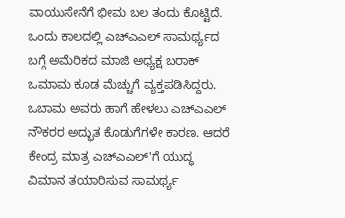ವಾಯುಸೇನೆಗೆ ಭೀಮ ಬಲ ತಂದು ಕೊಟ್ಟಿದೆ. ಒಂದು ಕಾಲದಲ್ಲಿ ಎಚ್ಎಎಲ್ ಸಾಮರ್ಥ್ಯದ ಬಗ್ಗೆ ಅಮೆರಿಕದ ಮಾಜಿ ಅಧ್ಯಕ್ಷ ಬರಾಕ್ ಒಮಾಮ ಕೂಡ ಮೆಚ್ಚುಗೆ ವ್ಯಕ್ತಪಡಿಸಿದ್ದರು. ಒಬಾಮ ಅವರು ಹಾಗೆ ಹೇಳಲು ಎಚ್ಎಎಲ್ ನೌಕರರ ಅದ್ಭುತ ಕೊಡುಗೆಗಳೇ ಕಾರಣ. ಆದರೆ ಕೇಂದ್ರ ಮಾತ್ರ ಎಚ್ಎಎಲ್'ಗೆ ಯುದ್ಧ ವಿಮಾನ ತಯಾರಿಸುವ ಸಾಮರ್ಥ್ಯ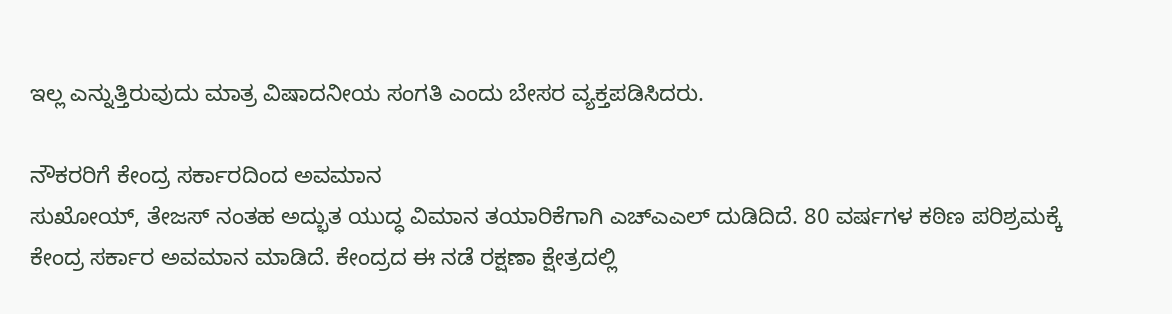ಇಲ್ಲ ಎನ್ನುತ್ತಿರುವುದು ಮಾತ್ರ ವಿಷಾದನೀಯ ಸಂಗತಿ ಎಂದು ಬೇಸರ ವ್ಯಕ್ತಪಡಿಸಿದರು.

ನೌಕರರಿಗೆ ಕೇಂದ್ರ ಸರ್ಕಾರದಿಂದ ಅವಮಾನ
ಸುಖೋಯ್, ತೇಜಸ್ ನಂತಹ ಅದ್ಭುತ ಯುದ್ಧ ವಿಮಾನ ತಯಾರಿಕೆಗಾಗಿ ಎಚ್ಎಎಲ್ ದುಡಿದಿದೆ. 80 ವರ್ಷಗಳ ಕಠಿಣ ಪರಿಶ್ರಮಕ್ಕೆ ಕೇಂದ್ರ ಸರ್ಕಾರ ಅವಮಾನ ಮಾಡಿದೆ. ಕೇಂದ್ರದ ಈ ನಡೆ ರಕ್ಷಣಾ ಕ್ಷೇತ್ರದಲ್ಲಿ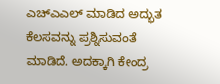ಎಚ್ಎಎಲ್ ಮಾಡಿದ ಅದ್ಭುತ ಕೆಲಸವನ್ನು ಪ್ರಶ್ನಿಸುವಂತೆ ಮಾಡಿದೆ. ಅದಕ್ಕಾಗಿ ಕೇಂದ್ರ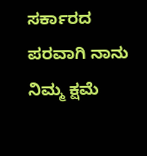ಸರ್ಕಾರದ ಪರವಾಗಿ ನಾನು ನಿಮ್ಮ ಕ್ಷಮೆ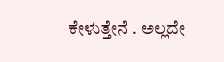ಕೇಳುತ್ತೇನೆ . ಅಲ್ಲದೇ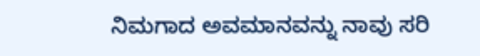ನಿಮಗಾದ ಅವಮಾನವನ್ನು ನಾವು ಸರಿ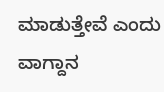ಮಾಡುತ್ತೇವೆ ಎಂದು ವಾಗ್ದಾನ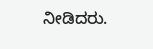ನೀಡಿದರು.